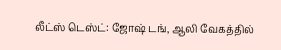லீட்ஸ் டெஸ்ட்: ஜோஷ் டங், ஆலி வேகத்தில்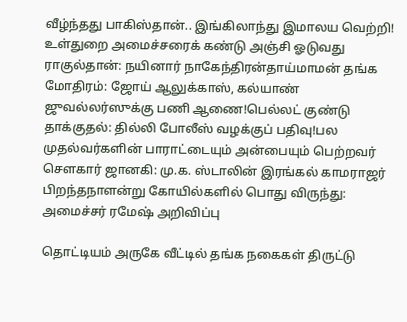வீழ்ந்தது பாகிஸ்தான்.. இங்கிலாந்து இமாலய வெற்றி! உள்துறை அமைச்சரைக் கண்டு அஞ்சி ஓடுவது ராகுல்தான்: நயினார் நாகேந்திரன்தாய்மாமன் தங்க மோதிரம்: ஜோய் ஆலுக்காஸ், கல்யாண் ஜுவல்லர்ஸுக்கு பணி ஆணை!பெல்லட் குண்டு தாக்குதல்: தில்லி போலீஸ் வழக்குப் பதிவு!பல முதல்வர்களின் பாராட்டையும் அன்பையும் பெற்றவர் சௌகார் ஜானகி: மு.க. ஸ்டாலின் இரங்கல் காமராஜர் பிறந்தநாளன்று கோயில்களில் பொது விருந்து: அமைச்சர் ரமேஷ் அறிவிப்பு

தொட்டியம் அருகே வீட்டில் தங்க நகைகள் திருட்டு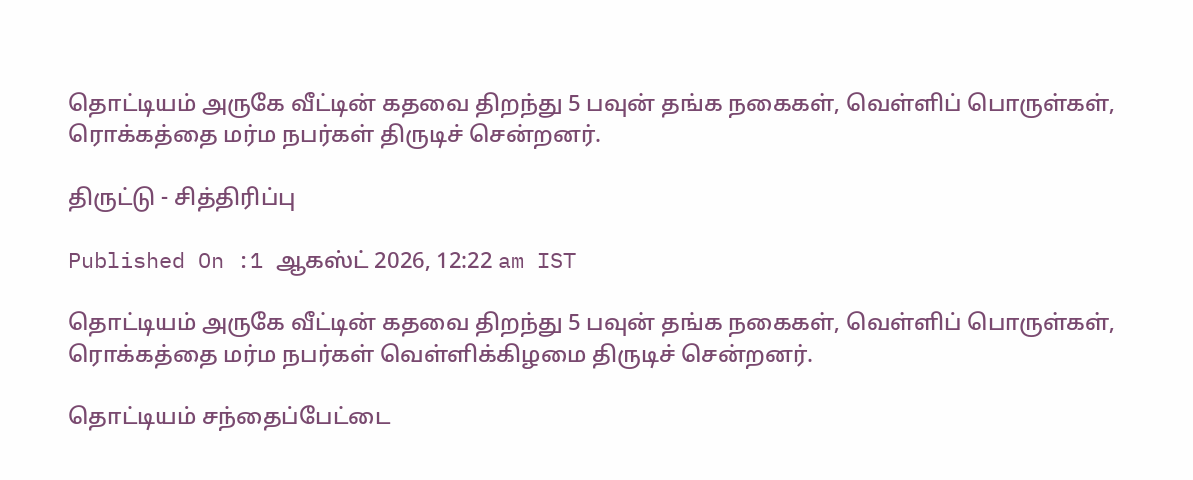தொட்டியம் அருகே வீட்டின் கதவை திறந்து 5 பவுன் தங்க நகைகள், வெள்ளிப் பொருள்கள், ரொக்கத்தை மர்ம நபர்கள் திருடிச் சென்றனர்.

திருட்டு - சித்திரிப்பு

Published On :1 ஆகஸ்ட் 2026, 12:22 am IST

தொட்டியம் அருகே வீட்டின் கதவை திறந்து 5 பவுன் தங்க நகைகள், வெள்ளிப் பொருள்கள், ரொக்கத்தை மர்ம நபர்கள் வெள்ளிக்கிழமை திருடிச் சென்றனர்.

தொட்டியம் சந்தைப்பேட்டை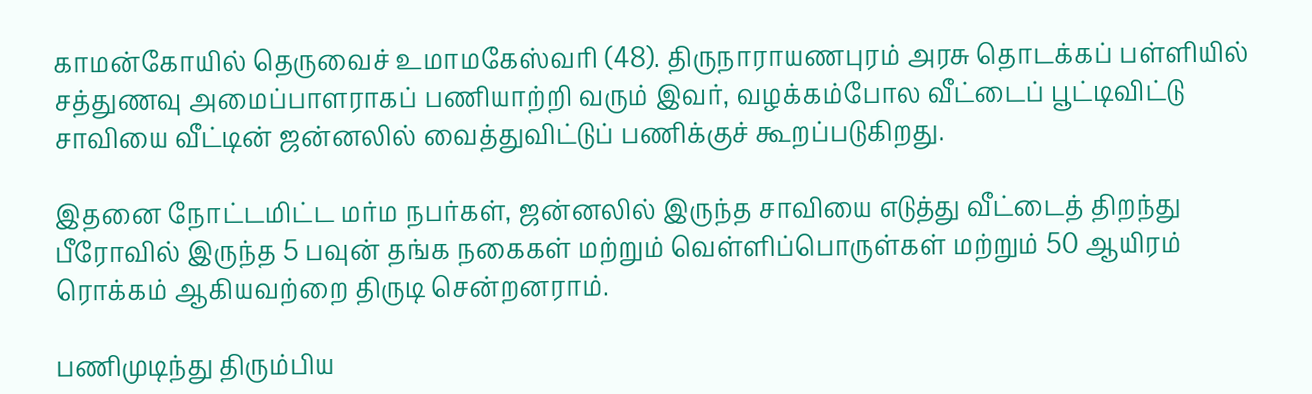காமன்கோயில் தெருவைச் உமாமகேஸ்வரி (48). திருநாராயணபுரம் அரசு தொடக்கப் பள்ளியில் சத்துணவு அமைப்பாளராகப் பணியாற்றி வரும் இவர், வழக்கம்போல வீட்டைப் பூட்டிவிட்டு சாவியை வீட்டின் ஜன்னலில் வைத்துவிட்டுப் பணிக்குச் கூறப்படுகிறது.

இதனை நோட்டமிட்ட மர்ம நபர்கள், ஜன்னலில் இருந்த சாவியை எடுத்து வீட்டைத் திறந்து பீரோவில் இருந்த 5 பவுன் தங்க நகைகள் மற்றும் வெள்ளிப்பொருள்கள் மற்றும் 50 ஆயிரம் ரொக்கம் ஆகியவற்றை திருடி சென்றனராம்.

பணிமுடிந்து திரும்பிய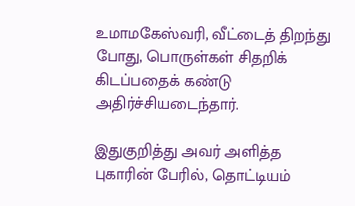உமாமகேஸ்வரி, வீட்டைத் திறந்து போது, பொருள்கள் சிதறிக் கிடப்பதைக் கண்டு அதிர்ச்சியடைந்தார்.

இதுகுறித்து அவர் அளித்த புகாரின் பேரில், தொட்டியம்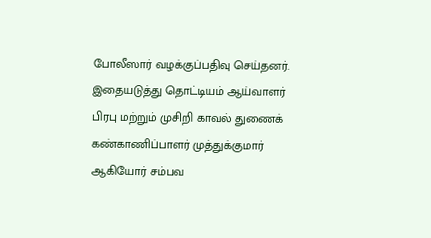போலீஸார் வழக்குப்பதிவு செய்தனர். இதையடுத்து தொட்டியம் ஆய்வாளர் பிரபு மற்றும் முசிறி காவல் துணைக் கண்காணிப்பாளர் முத்துக்குமார் ஆகியோர் சம்பவ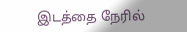இடத்தை நேரில்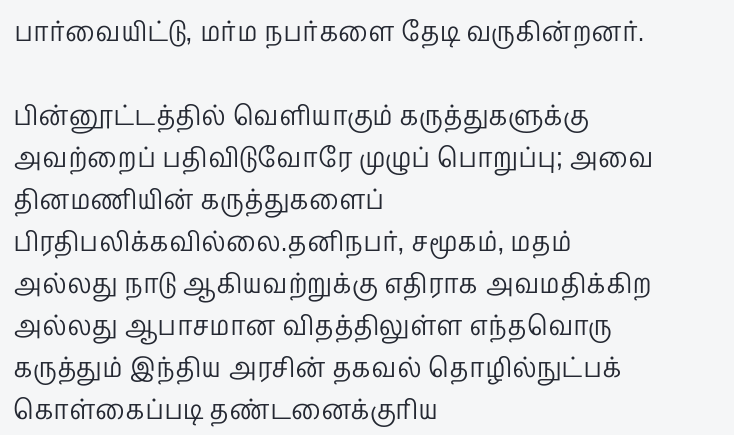பார்வையிட்டு, மர்ம நபர்களை தேடி வருகின்றனர்.

பின்னூட்டத்தில் வெளியாகும் கருத்துகளுக்கு அவற்றைப் பதிவிடுவோரே முழுப் பொறுப்பு; அவை தினமணியின் கருத்துகளைப் பிரதிபலிக்கவில்லை.தனிநபர், சமூகம், மதம் அல்லது நாடு ஆகியவற்றுக்கு எதிராக அவமதிக்கிற அல்லது ஆபாசமான விதத்திலுள்ள எந்தவொரு கருத்தும் இந்திய அரசின் தகவல் தொழில்நுட்பக் கொள்கைப்படி தண்டனைக்குரிய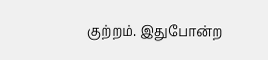குற்றம். இதுபோன்ற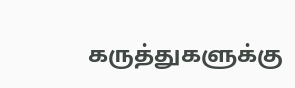கருத்துகளுக்கு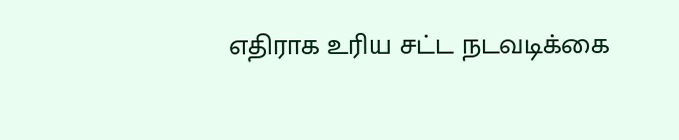எதிராக உரிய சட்ட நடவடிக்கை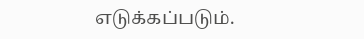எடுக்கப்படும்.